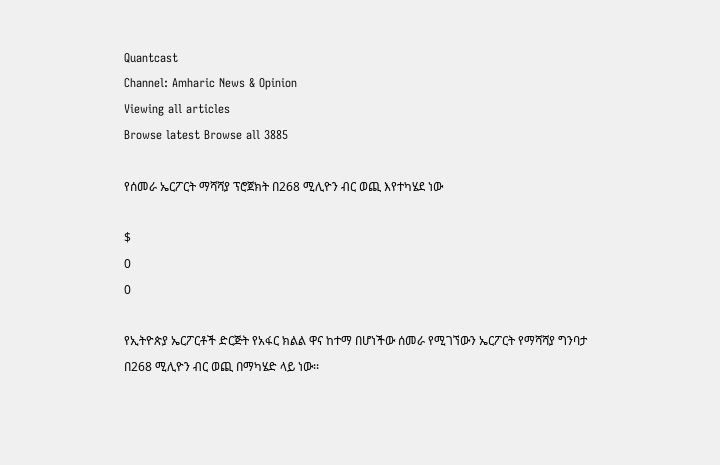Quantcast
Channel: Amharic News & Opinion
Viewing all articles
Browse latest Browse all 3885

የሰመራ ኤርፖርት ማሻሻያ ፕሮጀክት በ268 ሚሊዮን ብር ወጪ እየተካሄደ ነው

$
0
0

የኢትዮጵያ ኤርፖርቶች ድርጅት የአፋር ክልል ዋና ከተማ በሆነችው ሰመራ የሚገኘውን ኤርፖርት የማሻሻያ ግንባታ በ268 ሚሊዮን ብር ወጪ በማካሄድ ላይ ነው፡፡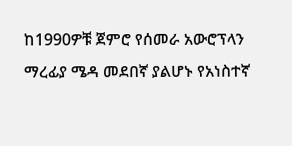ከ1990ዎቹ ጀምሮ የሰመራ አውሮፕላን ማረፊያ ሜዳ መደበኛ ያልሆኑ የአነስተኛ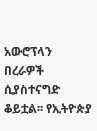አውሮፕላን በረራዎች ሲያስተናግድ ቆይቷል፡፡ የኢትዮጵያ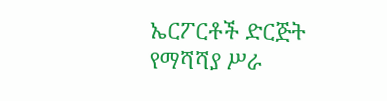ኤርፖርቶች ድርጅት የማሻሻያ ሥራ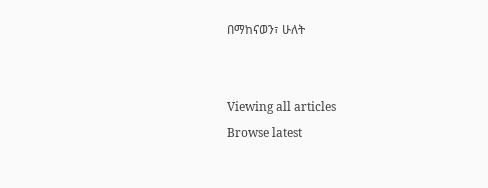በማከናወን፣ ሁለት


Viewing all articles
Browse latest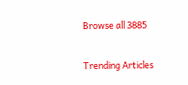Browse all 3885

Trending Articles